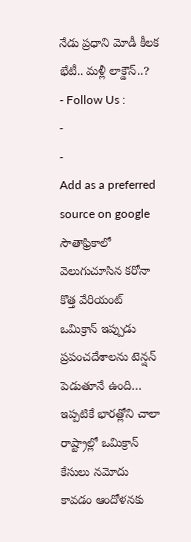నేడు ప్రధాని మోడీ కీలక భేటీ.. మళ్లీ లాక్డౌన్..?
- Follow Us :
-
-
Add as a preferred
source on google
సౌతాఫ్రికాలో వెలుగుచూసిన కరోనా కొత్త వేరియంట్ ఒమిక్రాన్ ఇప్పుడు ప్రపంచదేశాలను టెన్షన్ పెడుతూనే ఉంది… ఇప్పటికే భారత్లోని చాలా రాష్ట్రాల్లో ఒమిక్రాన్ కేసులు నమోదు కావడం ఆందోళనకు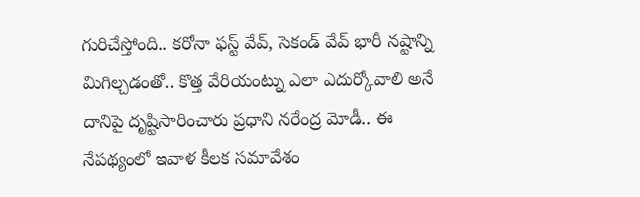గురిచేస్తోంది.. కరోనా ఫస్ట్ వేవ్, సెకండ్ వేవ్ భారీ నష్టాన్ని మిగిల్చడంతో.. కొత్త వేరియంట్ను ఎలా ఎదుర్కోవాలి అనే దానిపై దృష్టిసారించారు ప్రధాని నరేంద్ర మోడీ.. ఈ నేపథ్యంలో ఇవాళ కీలక సమావేశం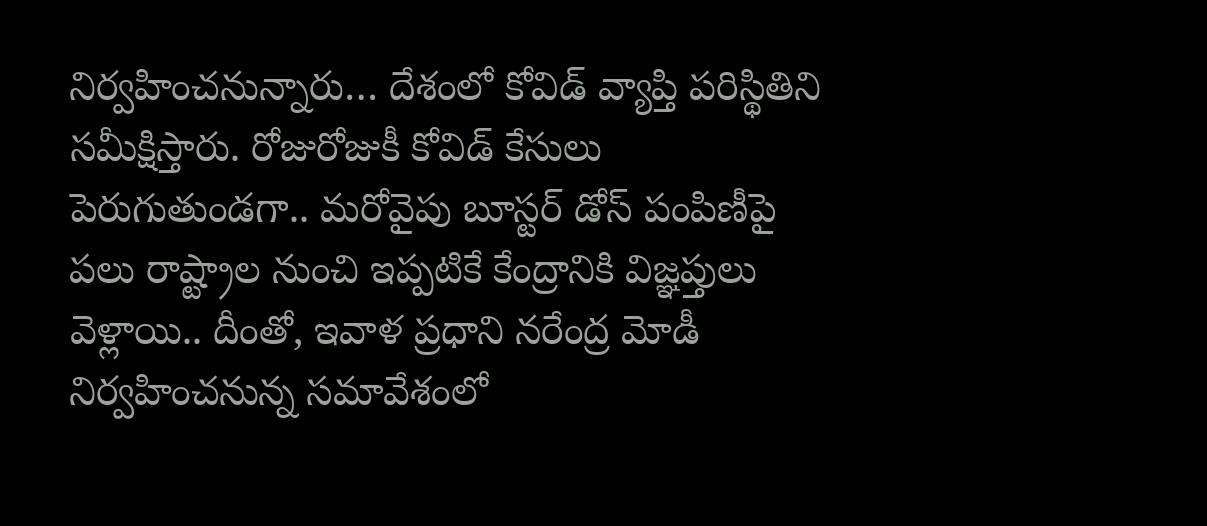నిర్వహించనున్నారు… దేశంలో కోవిడ్ వ్యాప్తి పరిస్థితిని సమీక్షిస్తారు. రోజురోజుకీ కోవిడ్ కేసులు పెరుగుతుండగా.. మరోవైపు బూస్టర్ డోస్ పంపిణీపై పలు రాష్ట్రాల నుంచి ఇప్పటికే కేంద్రానికి విజ్ఞప్తులు వెళ్లాయి.. దీంతో, ఇవాళ ప్రధాని నరేంద్ర మోడీ నిర్వహించనున్న సమావేశంలో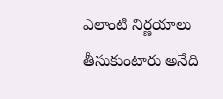ఎలాంటి నిర్ణయాలు తీసుకుంటారు అనేది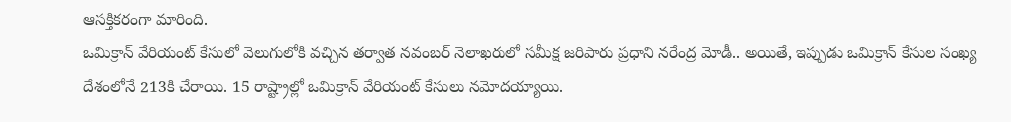ఆసక్తికరంగా మారింది.
ఒమిక్రాన్ వేరియంట్ కేసులో వెలుగులోకి వచ్చిన తర్వాత నవంబర్ నెలాఖరులో సమీక్ష జరిపారు ప్రధాని నరేంద్ర మోడీ.. అయితే, ఇప్పుడు ఒమిక్రాన్ కేసుల సంఖ్య దేశంలోనే 213కి చేరాయి. 15 రాష్ట్రాల్లో ఒమిక్రాన్ వేరియంట్ కేసులు నమోదయ్యాయి.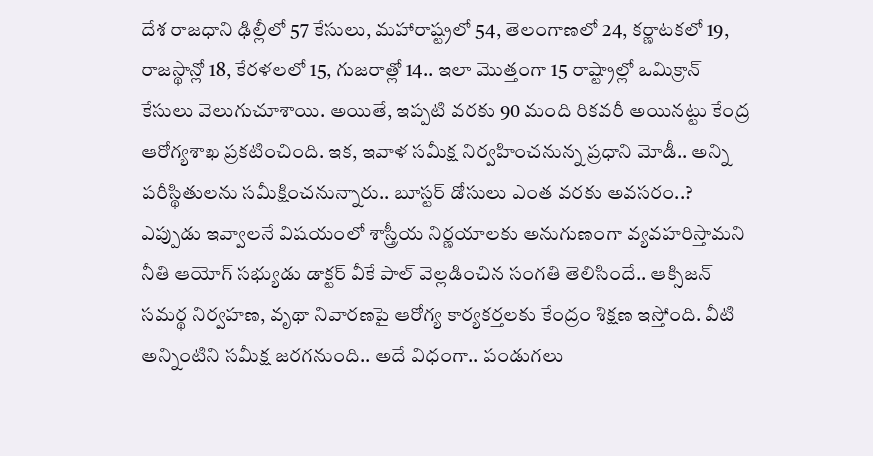దేశ రాజధాని ఢిల్లీలో 57 కేసులు, మహారాష్ట్రలో 54, తెలంగాణలో 24, కర్ణాటకలో 19, రాజస్థాన్లో 18, కేరళలలో 15, గుజరాత్లో 14.. ఇలా మొత్తంగా 15 రాష్ట్రాల్లో ఒమిక్రాన్ కేసులు వెలుగుచూశాయి. అయితే, ఇప్పటి వరకు 90 మంది రికవరీ అయినట్టు కేంద్ర ఆరోగ్యశాఖ ప్రకటించింది. ఇక, ఇవాళ సమీక్ష నిర్వహించనున్న ప్రధాని మోడీ.. అన్ని పరీస్థితులను సమీక్షించనున్నారు.. బూస్టర్ డోసులు ఎంత వరకు అవసరం..? ఎప్పుడు ఇవ్వాలనే విషయంలో శాస్త్రీయ నిర్ణయాలకు అనుగుణంగా వ్యవహరిస్తామని నీతి ఆయోగ్ సభ్యుడు డాక్టర్ వీకే పాల్ వెల్లడించిన సంగతి తెలిసిందే.. ఆక్సిజన్ సమర్థ నిర్వహణ, వృథా నివారణపై ఆరోగ్య కార్యకర్తలకు కేంద్రం శిక్షణ ఇస్తోంది. వీటి అన్నింటిని సమీక్ష జరగనుంది.. అదే విధంగా.. పండుగలు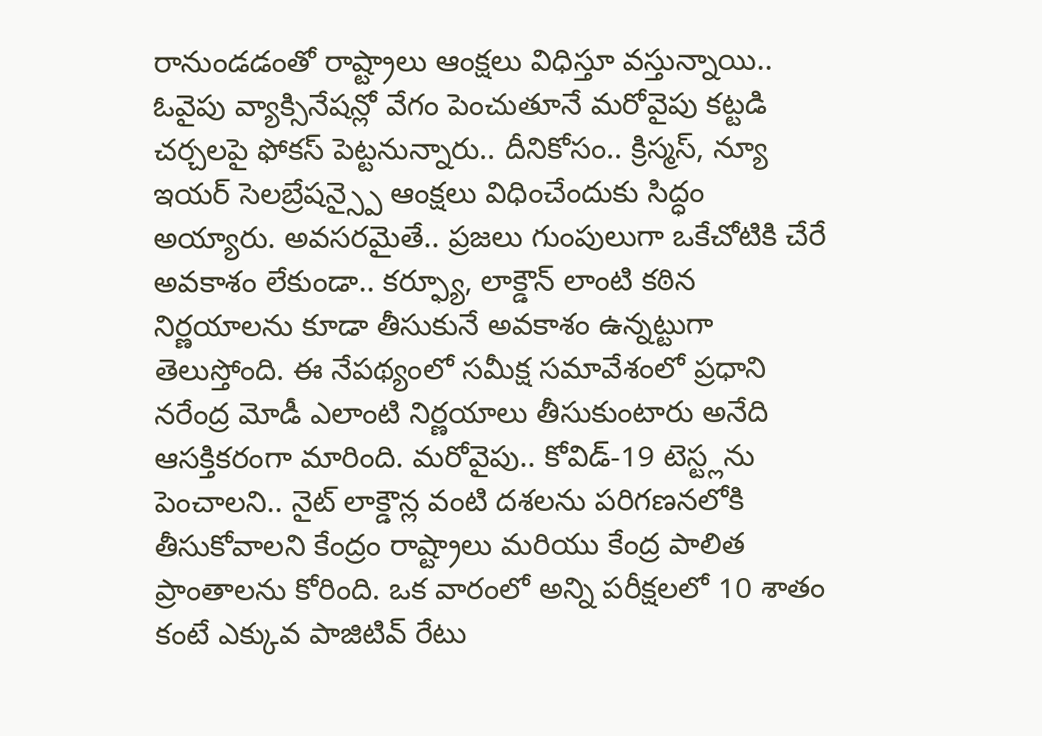రానుండడంతో రాష్ట్రాలు ఆంక్షలు విధిస్తూ వస్తున్నాయి.. ఓవైపు వ్యాక్సినేషన్లో వేగం పెంచుతూనే మరోవైపు కట్టడి చర్చలపై ఫోకస్ పెట్టనున్నారు.. దీనికోసం.. క్రిస్మస్, న్యూ ఇయర్ సెలబ్రేషన్స్పై ఆంక్షలు విధించేందుకు సిద్ధం అయ్యారు. అవసరమైతే.. ప్రజలు గుంపులుగా ఒకేచోటికి చేరే అవకాశం లేకుండా.. కర్ఫ్యూ, లాక్డౌన్ లాంటి కఠిన నిర్ణయాలను కూడా తీసుకునే అవకాశం ఉన్నట్టుగా తెలుస్తోంది. ఈ నేపథ్యంలో సమీక్ష సమావేశంలో ప్రధాని నరేంద్ర మోడీ ఎలాంటి నిర్ణయాలు తీసుకుంటారు అనేది ఆసక్తికరంగా మారింది. మరోవైపు.. కోవిడ్-19 టెస్ట్లను పెంచాలని.. నైట్ లాక్డౌన్ల వంటి దశలను పరిగణనలోకి తీసుకోవాలని కేంద్రం రాష్ట్రాలు మరియు కేంద్ర పాలిత ప్రాంతాలను కోరింది. ఒక వారంలో అన్ని పరీక్షలలో 10 శాతం కంటే ఎక్కువ పాజిటివ్ రేటు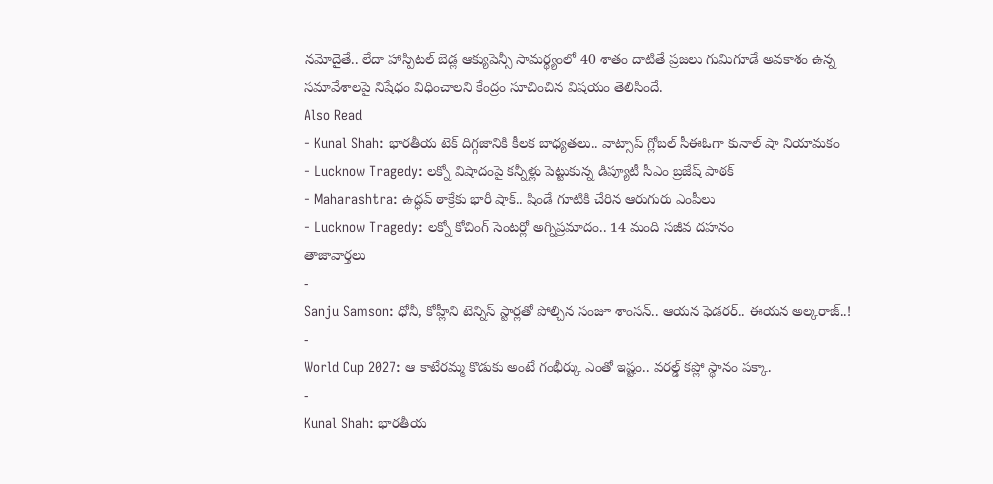నమోదైతే.. లేదా హాస్పిటల్ బెడ్ల ఆక్యుపెన్సీ సామర్థ్యంలో 40 శాతం దాటితే ప్రజలు గుమిగూడే అవకాశం ఉన్న సమావేశాలపై నిషేధం విధించాలని కేంద్రం సూచించిన విషయం తెలిసిందే.
Also Read
- Kunal Shah: భారతీయ టెక్ దిగ్గజానికి కీలక బాధ్యతలు.. వాట్సాప్ గ్లోబల్ సీఈఓగా కునాల్ షా నియామకం
- Lucknow Tragedy: లక్నో విషాదంపై కన్నీళ్లు పెట్టుకున్న డిప్యూటీ సీఎం బ్రజేష్ పాఠక్
- Maharashtra: ఉద్ధవ్ ఠాక్రేకు భారీ షాక్.. షిండే గూటికి చేరిన ఆరుగురు ఎంపీలు
- Lucknow Tragedy: లక్నో కోచింగ్ సెంటర్లో అగ్నిప్రమాదం.. 14 మంది సజీవ దహనం
తాజావార్తలు
-
Sanju Samson: ధోనీ, కోహ్లీని టెన్నిస్ స్టార్లతో పోల్చిన సంజూ శాంసన్.. ఆయన ఫెడరర్.. ఈయన అల్కరాజ్..!
-
World Cup 2027: ఆ కాటేరమ్మ కొడుకు అంటే గంభీర్కు ఎంతో ఇష్టం.. వరల్డ్ కప్లో స్థానం పక్కా.
-
Kunal Shah: భారతీయ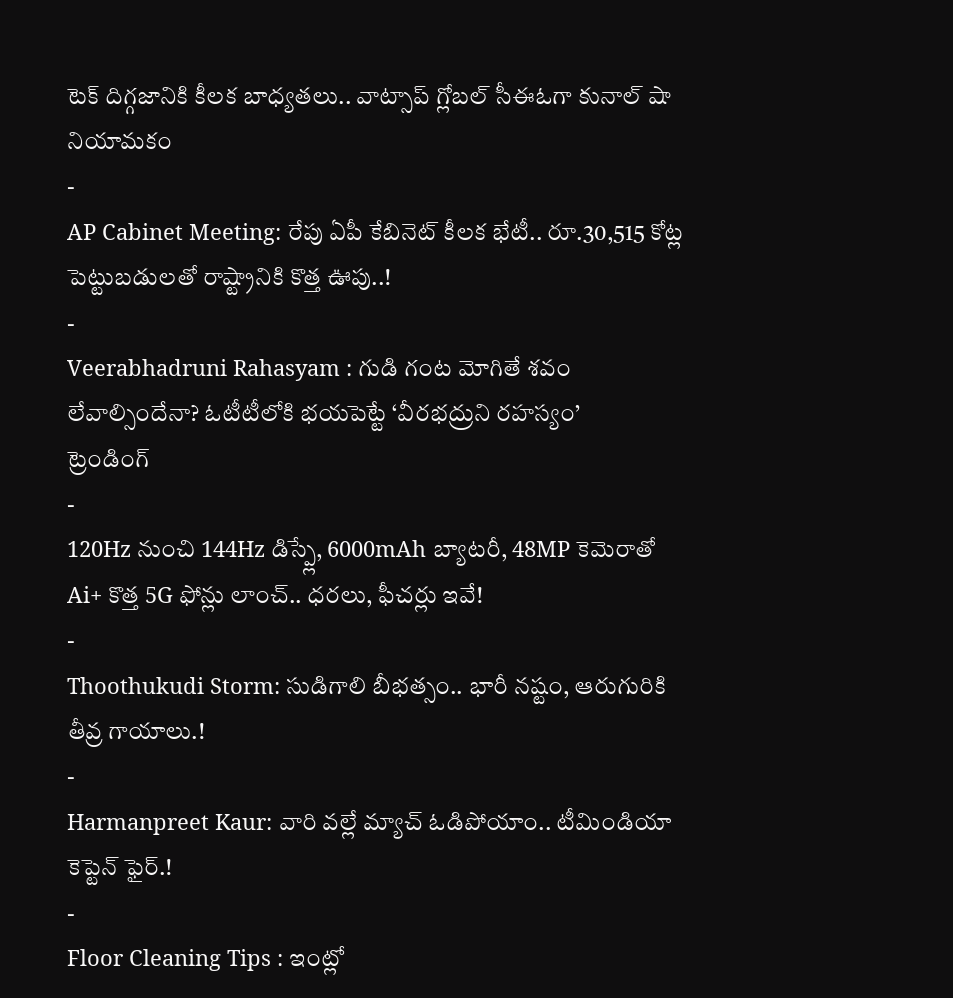టెక్ దిగ్గజానికి కీలక బాధ్యతలు.. వాట్సాప్ గ్లోబల్ సీఈఓగా కునాల్ షా నియామకం
-
AP Cabinet Meeting: రేపు ఏపీ కేబినెట్ కీలక భేటీ.. రూ.30,515 కోట్ల పెట్టుబడులతో రాష్ట్రానికి కొత్త ఊపు..!
-
Veerabhadruni Rahasyam : గుడి గంట మోగితే శవం లేవాల్సిందేనా? ఓటీటీలోకి భయపెట్టే ‘వీరభద్రుని రహస్యం’
ట్రెండింగ్
-
120Hz నుంచి 144Hz డిస్ప్లే, 6000mAh బ్యాటరీ, 48MP కెమెరాతో Ai+ కొత్త 5G ఫోన్లు లాంచ్.. ధరలు, ఫీచర్లు ఇవే!
-
Thoothukudi Storm: సుడిగాలి బీభత్సం.. భారీ నష్టం, ఆరుగురికి తీవ్ర గాయాలు.!
-
Harmanpreet Kaur: వారి వల్లే మ్యాచ్ ఓడిపోయాం.. టీమిండియా కెప్టెన్ ఫైర్.!
-
Floor Cleaning Tips : ఇంట్లో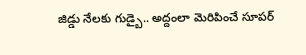జిడ్డు నేలకు గుడ్బై.. అద్దంలా మెరిపించే సూపర్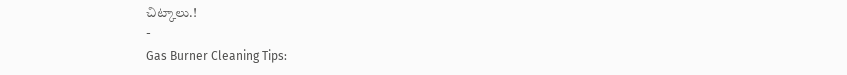చిట్కాలు.!
-
Gas Burner Cleaning Tips: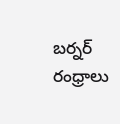బర్నర్ రంధ్రాలు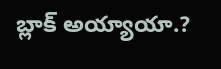బ్లాక్ అయ్యాయా.?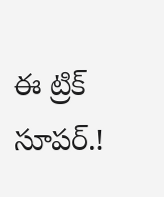ఈ ట్రిక్ సూపర్.!